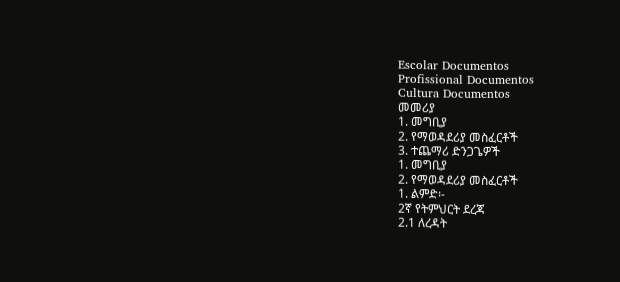Escolar Documentos
Profissional Documentos
Cultura Documentos
መመሪያ
1. መግቢያ
2. የማወዳደሪያ መስፈርቶች
3. ተጨማሪ ድንጋጌዎች
1. መግቢያ
2. የማወዳደሪያ መስፈርቶች
1. ልምድ፡-
2ኛ የትምህርት ደረጃ
2.1 ለረዳት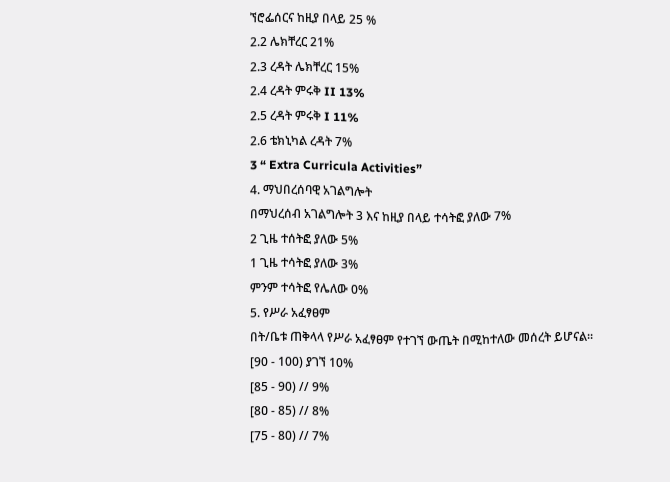ኘሮፌሰርና ከዚያ በላይ 25 %
2.2 ሌክቸረር 21%
2.3 ረዳት ሌክቸረር 15%
2.4 ረዳት ምሩቅ II 13%
2.5 ረዳት ምሩቅ I 11%
2.6 ቴክኒካል ረዳት 7%
3 “ Extra Curricula Activities”
4. ማህበረሰባዊ አገልግሎት
በማህረሰብ አገልግሎት 3 እና ከዚያ በላይ ተሳትፎ ያለው 7%
2 ጊዜ ተሰትፎ ያለው 5%
1 ጊዜ ተሳትፎ ያለው 3%
ምንም ተሳትፎ የሌለው 0%
5. የሥራ አፈፃፀም
በት/ቤቱ ጠቅላላ የሥራ አፈፃፀም የተገኘ ውጤት በሚከተለው መሰረት ይሆናል፡፡
[90 - 100) ያገኘ 10%
[85 - 90) // 9%
[8ዐ - 85) // 8%
[75 - 80) // 7%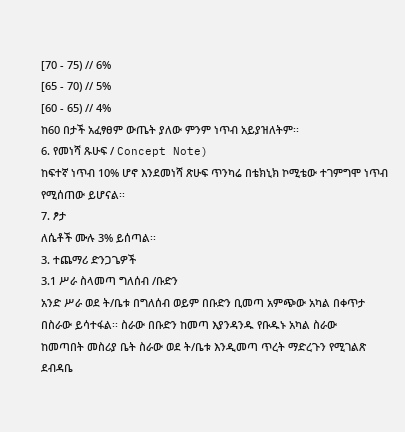[70 - 75) // 6%
[65 - 70) // 5%
[60 - 65) // 4%
ከ60 በታች አፈፃፀም ውጤት ያለው ምንም ነጥብ አይያዝለትም፡፡
6. የመነሻ ጹሁፍ / Concept Note)
ከፍተኛ ነጥብ 10% ሆኖ እንደመነሻ ጽሁፍ ጥንካሬ በቴክኒክ ኮሚቴው ተገምግሞ ነጥብ
የሚሰጠው ይሆናል፡፡
7. ፆታ
ለሴቶች ሙሉ 3% ይሰጣል፡፡
3. ተጨማሪ ድንጋጌዎች
3.1 ሥራ ስላመጣ ግለሰብ /ቡድን
አንድ ሥራ ወደ ት/ቤቱ በግለሰብ ወይም በቡድን ቢመጣ አምጭው አካል በቀጥታ
በስራው ይሳተፋል፡፡ ስራው በቡድን ከመጣ እያንዳንዱ የቡዱኑ አካል ስራው
ከመጣበት መስሪያ ቤት ስራው ወደ ት/ቤቱ እንዲመጣ ጥረት ማድረጉን የሚገልጽ
ደብዳቤ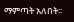ማምጣት አለበት፡፡